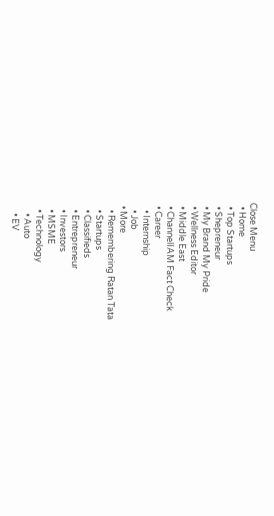Close Menu
  • Home
  • Top Startups
  • Shepreneur
  • My Brand My Pride
  • Wellness Editor
  • Middle East
  • ChannelIAM Fact Check
  • Career
    • Internship
    • Job
  • More
    • Remembering Ratan Tata
    • Startups
    • Classifieds
    • Entrepreneur
    • Investors
    • MSME
    • Technology
      • Auto
      • EV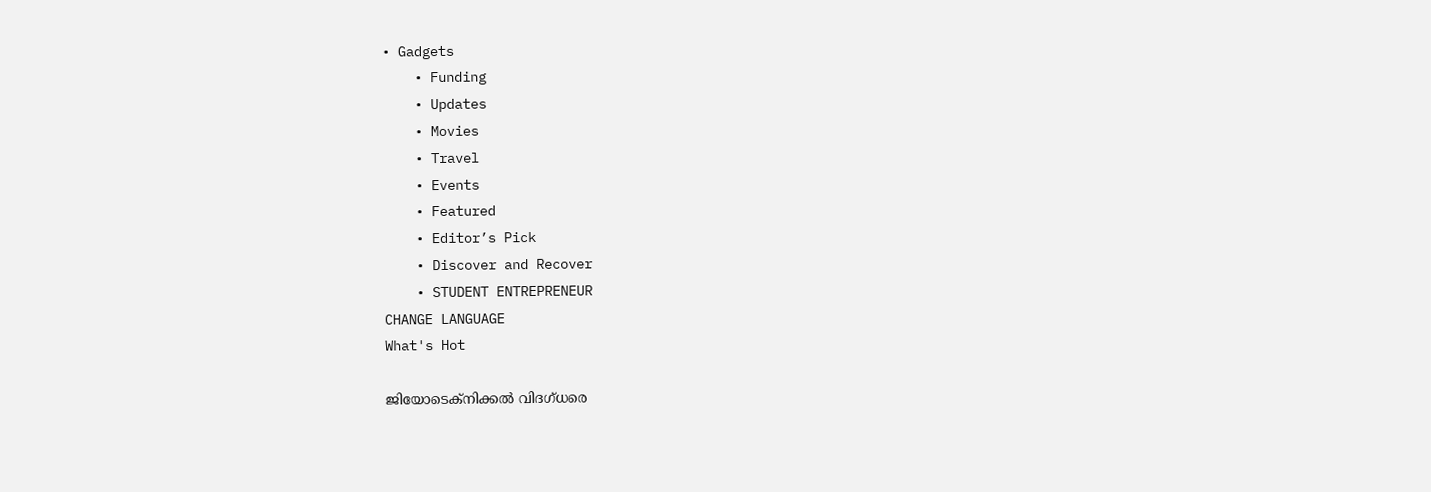• Gadgets
    • Funding
    • Updates
    • Movies
    • Travel
    • Events
    • Featured
    • Editor’s Pick
    • Discover and Recover
    • STUDENT ENTREPRENEUR
CHANGE LANGUAGE
What's Hot

ജിയോടെക്നിക്കൽ വിദഗ്ധരെ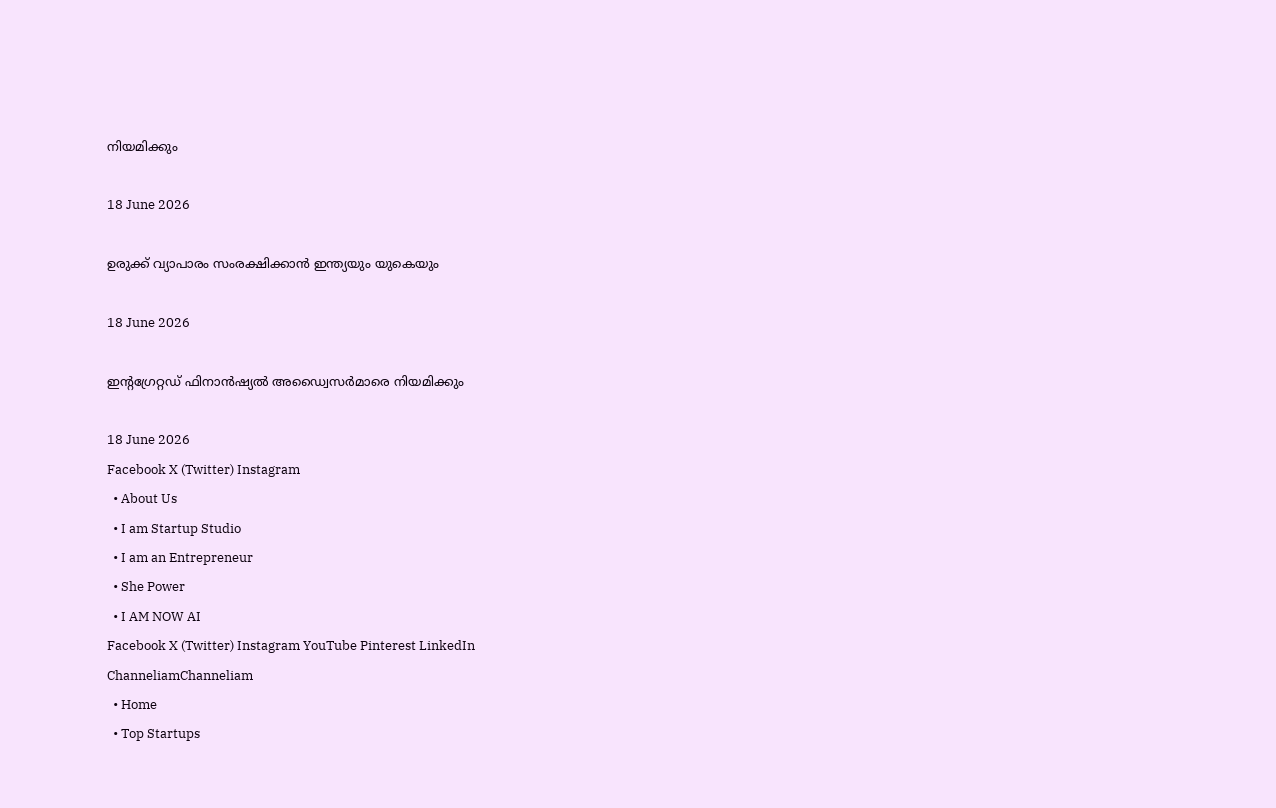നിയമിക്കും

18 June 2026

ഉരുക്ക് വ്യാപാരം സംരക്ഷിക്കാൻ ഇന്ത്യയും യുകെയും

18 June 2026

ഇന്റഗ്രേറ്റഡ് ഫിനാൻഷ്യൽ അഡ്വൈസർമാരെ നിയമിക്കും

18 June 2026
Facebook X (Twitter) Instagram
  • About Us
  • I am Startup Studio
  • I am an Entrepreneur
  • She Power
  • I AM NOW AI
Facebook X (Twitter) Instagram YouTube Pinterest LinkedIn
ChanneliamChanneliam
  • Home
  • Top Startups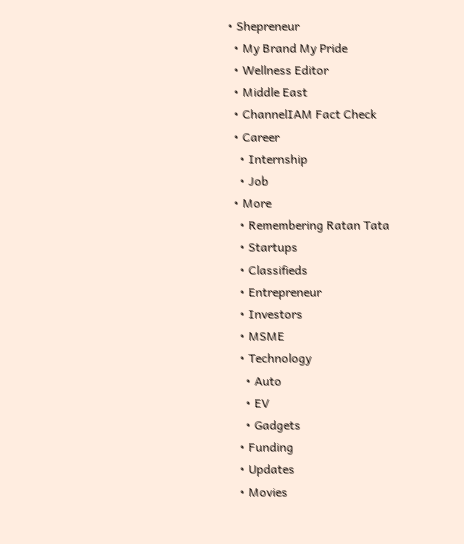• Shepreneur
  • My Brand My Pride
  • Wellness Editor
  • Middle East
  • ChannelIAM Fact Check
  • Career
    • Internship
    • Job
  • More
    • Remembering Ratan Tata
    • Startups
    • Classifieds
    • Entrepreneur
    • Investors
    • MSME
    • Technology
      • Auto
      • EV
      • Gadgets
    • Funding
    • Updates
    • Movies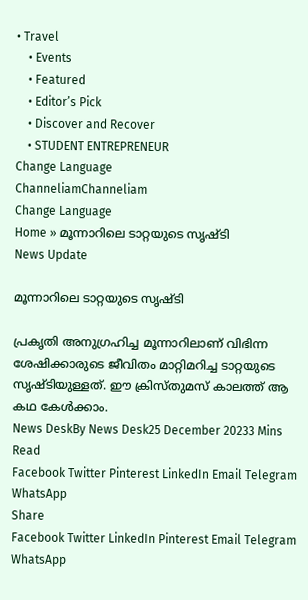• Travel
    • Events
    • Featured
    • Editor’s Pick
    • Discover and Recover
    • STUDENT ENTREPRENEUR
Change Language
ChanneliamChanneliam
Change Language
Home » മൂന്നാറിലെ ടാറ്റയുടെ സൃഷ്ടി
News Update

മൂന്നാറിലെ ടാറ്റയുടെ സൃഷ്ടി

പ്രകൃതി അനുഗ്രഹിച്ച മൂന്നാറിലാണ് വിഭിന്ന ശേഷിക്കാരുടെ ജീവിതം മാറ്റിമറിച്ച ടാറ്റയുടെ സൃഷ്ടിയുള്ളത്. ഈ ക്രിസ്തുമസ് കാലത്ത് ആ കഥ കേൾക്കാം.
News DeskBy News Desk25 December 20233 Mins Read
Facebook Twitter Pinterest LinkedIn Email Telegram WhatsApp
Share
Facebook Twitter LinkedIn Pinterest Email Telegram WhatsApp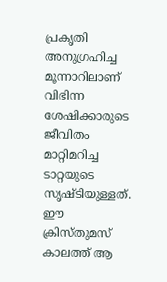പ്രകൃതി അനുഗ്രഹിച്ച മൂന്നാറിലാണ് വിഭിന്ന ശേഷിക്കാരുടെ ജീവിതം മാറ്റിമറിച്ച ടാറ്റയുടെ സൃഷ്ടിയുള്ളത്. ഈ ക്രിസ്തുമസ് കാലത്ത് ആ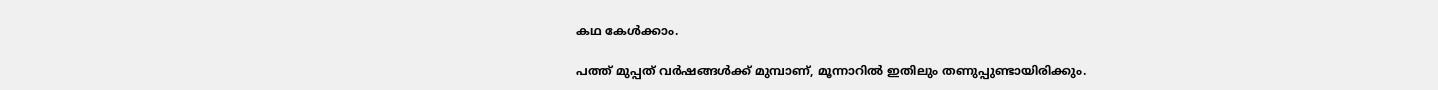കഥ കേൾക്കാം.

പത്ത് മുപ്പത് വർഷങ്ങൾക്ക് മുമ്പാണ്, മൂന്നാറിൽ ഇതിലും തണുപ്പുണ്ടായിരിക്കും.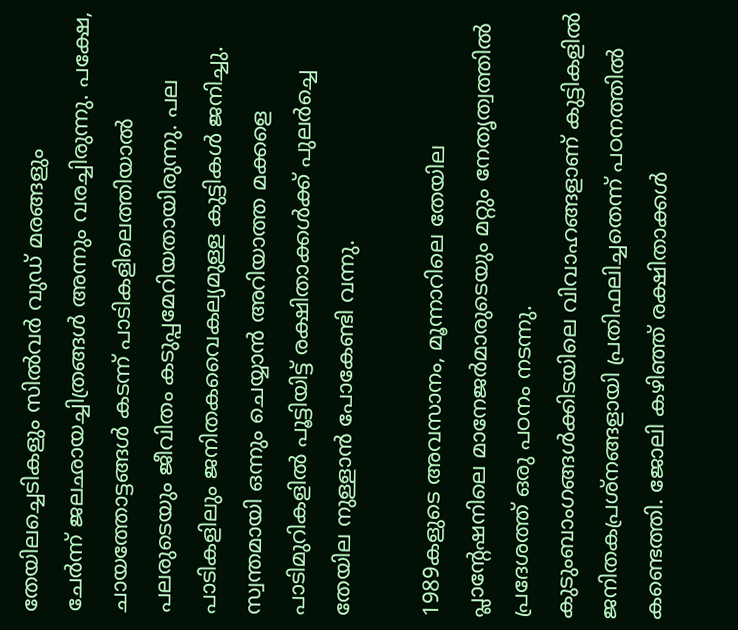തേയിലച്ചെടികളും സിൽവർ വുഡ് മരങ്ങളും ചേർന്ന് ‍ജലഛായച്ചിത്രങ്ങൾ അന്നും വരച്ചിരുന്നു. പക്ഷേ, ചായത്തോട്ടങ്ങൾ കടന്ന് പാടികളിലെത്തിയാൽ പലരുടെയും ജീവിതം കടുപ്പമേറിയതായിരുന്നു. പല പാടികളിലും ജനിതകവൈകല്യമുള്ള കുട്ടികൾ ജനിച്ചു. സ്വന്തമായി ഒന്നും ചെയ്യാൻ അറിയാത്ത മക്കളെ പാടിമുറികളിൽ പൂട്ടിയിട്ട് രക്ഷിതാക്കൾക്ക് പുലർച്ചെ തേയില നുള്ളാൻ പോകേണ്ടി വന്നു.

1989കളുടെ അവസാനം, മൂന്നാറിലെ തേയില പ്ലാന്റേഷനിലെ മാനേജർമാരുടെയും മറ്റും നേതൃത്വത്തിൽ പ്രദേശത്ത് ഒരു പഠനം നടന്നു. കുടുംബാംഗങ്ങൾക്കിടയിലെ വിവാഹങ്ങളാണ് കുട്ടികളിൽ ജനിതകപ്രശ്നങ്ങളായി പ്രതിഫലിച്ചതെന്ന് പഠനത്തിൽ കണ്ടെത്തി. ജോലി കഴിഞ്ഞ് രക്ഷിതാക്കൾ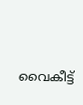വൈകീട്ട്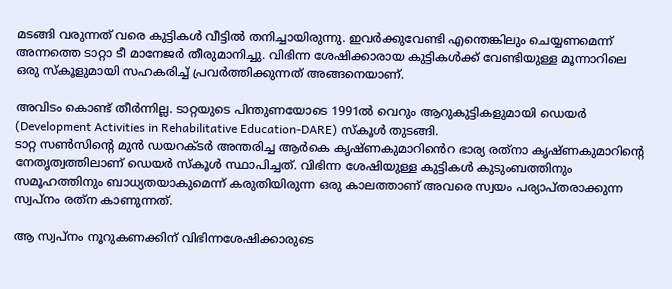മടങ്ങി വരുന്നത് വരെ കുട്ടികൾ വീട്ടിൽ തനിച്ചായിരുന്നു. ഇവർക്കുവേണ്ടി എന്തെങ്കിലും ചെയ്യണമെന്ന് അന്നത്തെ ടാറ്റാ ടീ മാനേജർ തീരുമാനിച്ചു. വിഭിന്ന ശേഷിക്കാരായ കുട്ടികൾക്ക് വേണ്ടിയുള്ള മൂന്നാറിലെ ഒരു സ്കൂളുമായി സഹകരിച്ച് പ്രവർത്തിക്കുന്നത് അങ്ങനെയാണ്.

അവിടം കൊണ്ട് തീർന്നില്ല. ടാറ്റയുടെ പിന്തുണയോടെ 1991ൽ വെറും ആറുകുട്ടികളുമായി ഡെയർ  (Development Activities in Rehabilitative Education-DARE) സ്കൂൾ തുടങ്ങി.
ടാറ്റ സൺസിന്റെ മുൻ ഡയറക്ടർ അന്തരിച്ച ആർകെ കൃഷ്ണകുമാറിൻെറ ഭാര്യ രത്‌നാ കൃഷ്ണകുമാറിന്റെ നേതൃത്വത്തിലാണ് ഡെയർ സ്കൂൾ സ്ഥാപിച്ചത്. വിഭിന്ന ശേഷിയുള്ള കുട്ടികൾ കുടുംബത്തിനും സമൂഹത്തിനും ബാധ്യതയാകുമെന്ന് കരുതിയിരുന്ന ഒരു കാലത്താണ് അവരെ സ്വയം പര്യാപ്തരാക്കുന്ന സ്വപ്നം രത്‌ന കാണുന്നത്.

ആ സ്വപ്നം നൂറുകണക്കിന് വിഭിന്നശേഷിക്കാരുടെ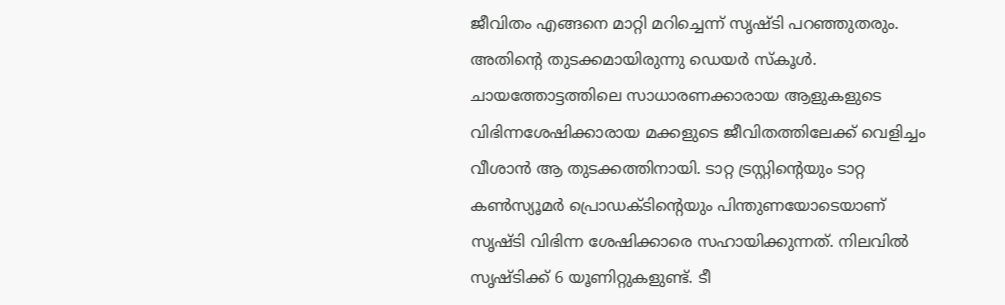ജീവിതം എങ്ങനെ മാറ്റി മറിച്ചെന്ന് സൃഷ്ടി പറഞ്ഞുതരും. അതിന്റെ തുടക്കമായിരുന്നു ‍ഡെയർ സ്കൂൾ. ചായത്തോട്ടത്തിലെ സാധാരണക്കാരായ ആളുകളുടെ വിഭിന്നശേഷിക്കാരായ മക്കളുടെ ജീവിതത്തിലേക്ക് വെളിച്ചം വീശാൻ ആ തുടക്കത്തിനായി. ടാറ്റ ട്രസ്റ്റിന്റെയും ടാറ്റ കൺസ്യൂമർ പ്രൊഡക്ടിന്റെയും പിന്തുണയോടെയാണ് സൃഷ്ടി വിഭിന്ന ശേഷിക്കാരെ സഹായിക്കുന്നത്. നിലവിൽ സൃഷ്ടിക്ക് 6 യൂണിറ്റുകളുണ്ട്. ടീ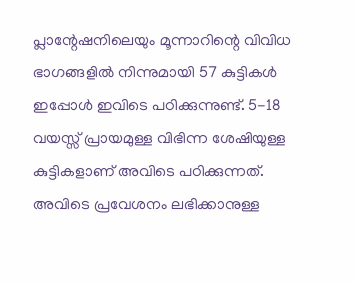പ്ലാന്റേഷനിലെയും മൂന്നാറിന്റെ വിവിധ ഭാഗങ്ങളിൽ നിന്നുമായി 57 കുട്ടികൾ ഇപ്പോൾ ഇവിടെ പഠിക്കുന്നുണ്ട്. 5-18 വയസ്സ് പ്രായമുള്ള വിഭിന്ന ശേഷിയുള്ള കുട്ടികളാണ് അവിടെ പഠിക്കുന്നത്. അവിടെ പ്രവേശനം ലഭിക്കാനുള്ള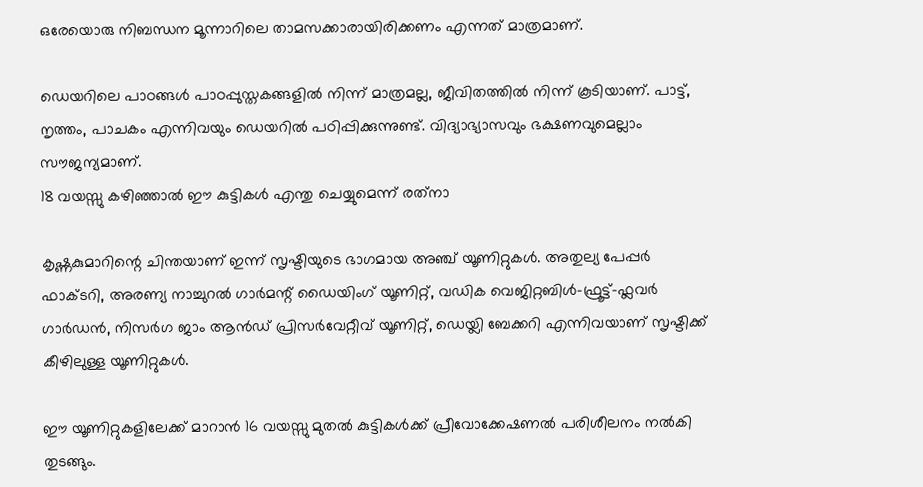ഒരേയൊരു നിബന്ധന മൂന്നാറിലെ താമസക്കാരായിരിക്കണം എന്നത് മാത്രമാണ്.

ഡെയറിലെ പാഠങ്ങൾ പാഠപ്പുസ്തകങ്ങളിൽ നിന്ന് മാത്രമല്ല, ജീവിതത്തിൽ നിന്ന് കൂടിയാണ്. പാട്ട്, നൃത്തം, പാചകം എന്നിവയും ഡെയറിൽ പഠിപ്പിക്കുന്നുണ്ട്. വിദ്യാഭ്യാസവും ഭക്ഷണവുമെല്ലാം സൗജന്യമാണ്.
18 വയസ്സു കഴിഞ്ഞാൽ ഈ കുട്ടികൾ എന്തു ചെയ്യുമെന്ന് രത്‌നാ

കൃഷ്ണകുമാറിന്റെ ചിന്തയാണ് ഇന്ന് സൃഷ്ടിയുടെ ഭാഗമായ അഞ്ച് യൂണിറ്റുകൾ. അതുല്യ പേപ്പർ ഫാക്ടറി, അരണ്യ നാച്ചുറൽ ഗാർമന്റ് ഡൈയിംഗ് യൂണിറ്റ്, വഡിക വെജിറ്റബിൾ-ഫ്രൂട്ട്-ഫ്ലവർ ഗാർഡൻ, നിസർഗ ജാം ആൻഡ് പ്രിസർവേറ്റീവ് യൂണിറ്റ്, ഡെയ്ലി ബേക്കറി എന്നിവയാണ് സൃഷ്ടിക്ക് കീഴിലുള്ള യൂണിറ്റുകൾ.

ഈ യൂണിറ്റുകളിലേക്ക് മാറാൻ 16 വയസ്സു മുതൽ കുട്ടികൾക്ക് പ്രീവോക്കേഷണൽ പരിശീലനം നൽകി തുടങ്ങും.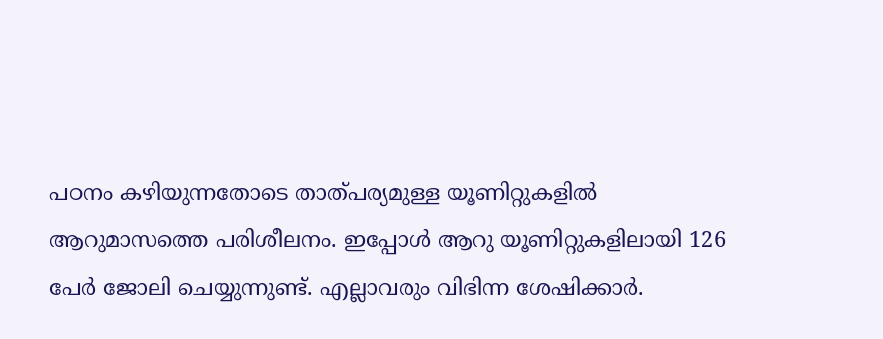പഠനം കഴിയുന്നതോടെ താത്പര്യമുള്ള യൂണിറ്റുകളിൽ ആറുമാസത്തെ പരിശീലനം. ഇപ്പോൾ ആറു യൂണിറ്റുകളിലായി 126 പേർ ജോലി ചെയ്യുന്നുണ്ട്. എല്ലാവരും വിഭിന്ന ശേഷിക്കാർ.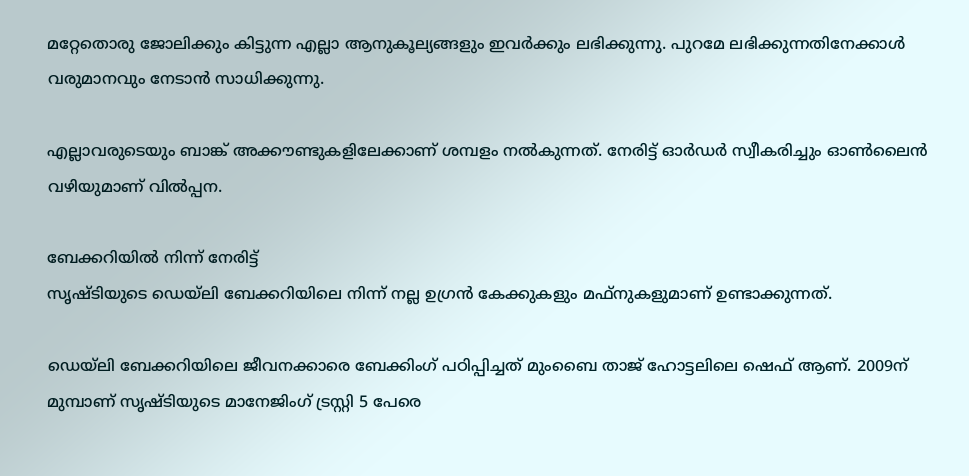മറ്റേതൊരു ജോലിക്കും കിട്ടുന്ന എല്ലാ ആനുകൂല്യങ്ങളും ഇവർക്കും ലഭിക്കുന്നു. പുറമേ ലഭിക്കുന്നതിനേക്കാൾ വരുമാനവും നേടാൻ സാധിക്കുന്നു.

എല്ലാവരുടെയും ബാങ്ക് അക്കൗണ്ടുകളിലേക്കാണ് ശമ്പളം നൽകുന്നത്. നേരിട്ട് ഓർഡർ സ്വീകരിച്ചും ഓൺലൈൻ വഴിയുമാണ് വിൽപ്പന.

ബേക്കറിയിൽ നിന്ന് നേരിട്ട്
സൃഷ്ടിയുടെ ഡെയ്ലി ബേക്കറിയിലെ നിന്ന് നല്ല ഉഗ്രൻ കേക്കുകളും മഫ്നുകളുമാണ് ഉണ്ടാക്കുന്നത്.

ഡെയ്ലി ബേക്കറിയിലെ ജീവനക്കാരെ ബേക്കിംഗ് പഠിപ്പിച്ചത് മുംബൈ താജ് ഹോട്ടലിലെ ഷെഫ് ആണ്. 2009ന് മുമ്പാണ് സൃഷ്ടിയുടെ മാനേജിംഗ് ട്രസ്റ്റി 5 പേരെ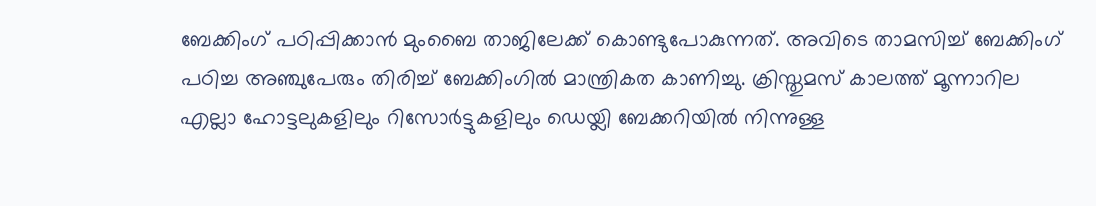ബേക്കിംഗ് പഠിപ്പിക്കാൻ മുംബൈ താജിലേക്ക് കൊണ്ടുപോകുന്നത്. അവിടെ താമസിച്ച് ബേക്കിംഗ് പഠിച്ച അഞ്ചുപേരും തിരിച്ച് ബേക്കിംഗിൽ മാന്ത്രികത കാണിച്ചു. ക്രിസ്തുമസ് കാലത്ത് മൂന്നാറില എല്ലാ ഹോട്ടലുകളിലും റിസോർട്ടുകളിലും ഡെയ്ലി ബേക്കറിയിൽ നിന്നുള്ള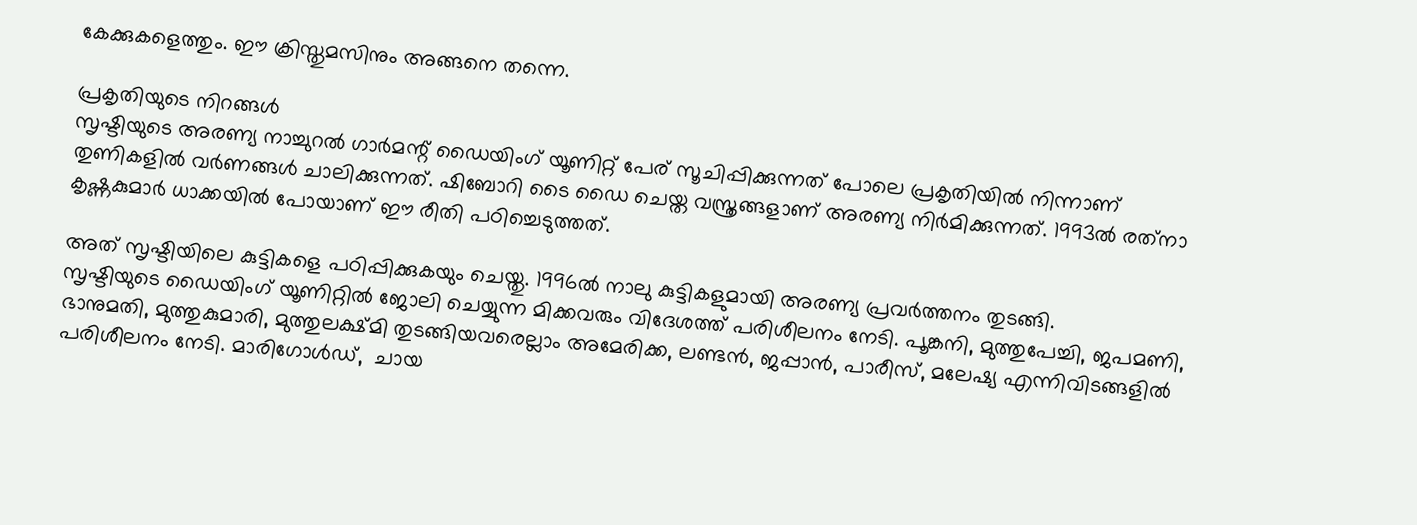കേക്കുകളെത്തും. ഈ ക്രിസ്തുമസിനും അങ്ങനെ തന്നെ.

പ്രകൃതിയുടെ നിറങ്ങൾ
സൃഷ്ടിയുടെ അരണ്യ നാച്ചുറൽ ഗാർമന്റ് ഡൈയിംഗ് യൂണിറ്റ് പേര് സൂചിപ്പിക്കുന്നത് പോലെ പ്രകൃതിയിൽ നിന്നാണ് തുണികളിൽ വർണങ്ങൾ ചാലിക്കുന്നത്. ഷിബോറി ടൈ ഡൈ ചെയ്ത വസ്ത്രങ്ങളാണ് അരണ്യ നിർമിക്കുന്നത്. 1993ൽ രത്‌നാ കൃഷ്ണകുമാർ ധാക്കയിൽ പോയാണ് ഈ രീതി പഠിച്ചെടുത്തത്.

അത് സൃഷ്ടിയിലെ കുട്ടികളെ പഠിപ്പിക്കുകയും ചെയ്തു. 1996ൽ നാലു കുട്ടികളുമായി അരണ്യ പ്രവർത്തനം തുടങ്ങി.
സൃഷ്ടിയുടെ ഡൈയിംഗ് യൂണിറ്റിൽ ജോലി ചെയ്യുന്ന മിക്കവരും വിദേശത്ത് പരിശീലനം നേടി. പൂങ്കനി, മുത്തുപേച്ചി, ജപമണി, ഭാനുമതി, മുത്തുകുമാരി, മുത്തുലക്ഷ്മി തുടങ്ങിയവരെല്ലാം അമേരിക്ക, ലണ്ടൻ, ജപ്പാൻ, പാരീസ്, മലേഷ്യ എന്നിവിടങ്ങളിൽ പരിശീലനം നേടി. മാരിഗോൾഡ്,  ചായ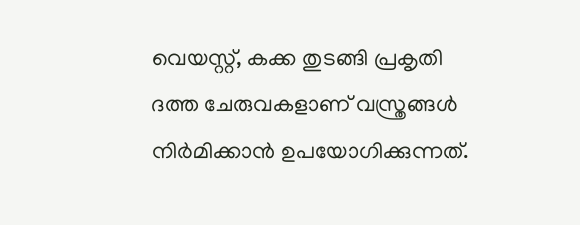വെയസ്റ്റ്, കക്ക തുടങ്ങി പ്രകൃതി ദത്ത ചേരുവകളാണ് വസ്ത്രങ്ങൾ നിർമിക്കാൻ ഉപയോഗിക്കുന്നത്.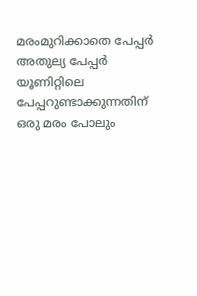മരംമുറിക്കാതെ പേപ്പർ
അതുല്യ പേപ്പർ യൂണിറ്റിലെ പേപ്പറുണ്ടാക്കുന്നതിന് ഒരു മരം പോലും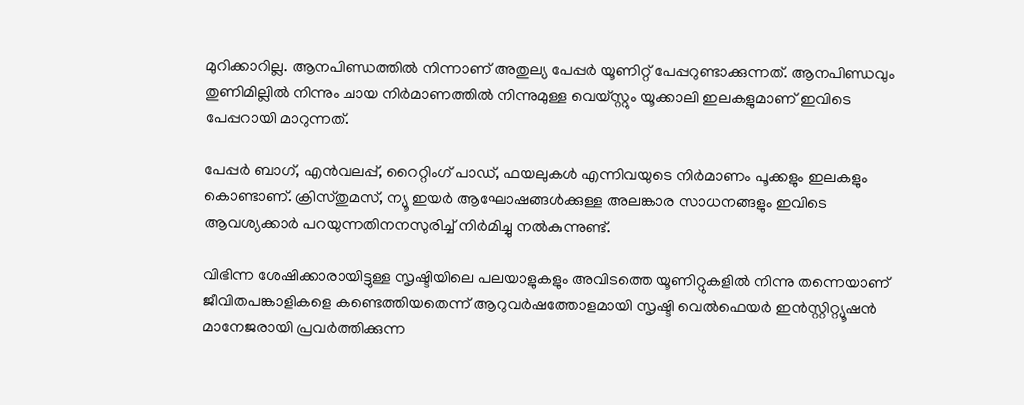മുറിക്കാറില്ല. ആനപിണ്ഡത്തിൽ നിന്നാണ് അതുല്യ പേപ്പർ യൂണിറ്റ് പേപ്പറുണ്ടാക്കുന്നത്. ആനപിണ്ഡവും തുണിമില്ലിൽ നിന്നും ചായ നിർമാണത്തിൽ നിന്നുമുള്ള വെയ്സ്റ്റും യൂക്കാലി ഇലകളുമാണ് ഇവിടെ പേപ്പറായി മാറുന്നത്.

പേപ്പർ ബാഗ്, എൻവലപ്പ്, റൈറ്റിംഗ് പാഡ്, ഫയലുകൾ എന്നിവയുടെ നിർമാണം പൂക്കളും ഇലകളും കൊണ്ടാണ്. ക്രിസ്തുമസ്, ന്യൂ ഇയർ ആഘോഷങ്ങൾക്കുള്ള അലങ്കാര സാധനങ്ങളും ഇവിടെ ആവശ്യക്കാർ പറയുന്നതിനനസുരിച്ച് നിർമിച്ചു നൽകുന്നുണ്ട്.

വിഭിന്ന ശേഷിക്കാരായിട്ടുള്ള സൃഷ്ടിയിലെ പലയാളുകളും അവിടത്തെ യൂണിറ്റുകളിൽ നിന്നു തന്നെയാണ് ജീവിതപങ്കാളികളെ കണ്ടെത്തിയതെന്ന് ആറുവർഷത്തോളമായി സൃഷ്ടി വെൽഫെയർ ഇൻസ്റ്റിറ്റ്യൂഷൻ മാനേജരായി പ്രവർത്തിക്കുന്ന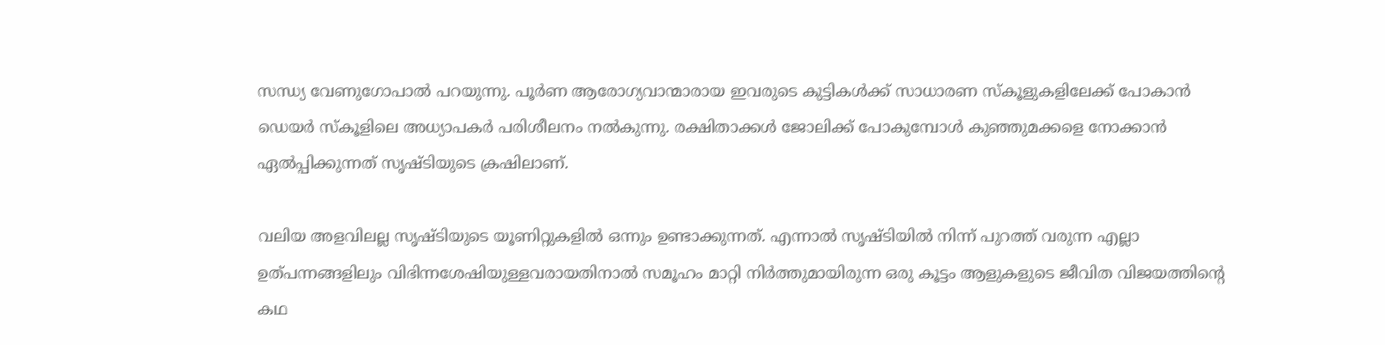സന്ധ്യ വേണുഗോപാൽ പറയുന്നു. പൂർണ ആരോഗ്യവാന്മാരായ ഇവരുടെ കുട്ടികൾക്ക് സാധാരണ സ്കൂളുകളിലേക്ക് പോകാൻ ഡെയർ സ്കൂളിലെ അധ്യാപകർ പരിശീലനം നൽകുന്നു. രക്ഷിതാക്കൾ ജോലിക്ക് പോകുമ്പോൾ കുഞ്ഞുമക്കളെ നോക്കാൻ ഏൽപ്പിക്കുന്നത് സൃഷ്ടിയുടെ ക്രഷിലാണ്.

വലിയ അളവിലല്ല സൃഷ്ടിയുടെ യൂണിറ്റുകളിൽ ഒന്നും ഉണ്ടാക്കുന്നത്. എന്നാൽ സൃഷ്ടിയിൽ നിന്ന് പുറത്ത് വരുന്ന എല്ലാ ഉത്പന്നങ്ങളിലും വിഭിന്നശേഷിയുള്ളവരായതിനാൽ സമൂഹം മാറ്റി നിർത്തുമായിരുന്ന ഒരു കൂട്ടം ആളുകളുടെ ജീവിത വിജയത്തിന്റെ കഥ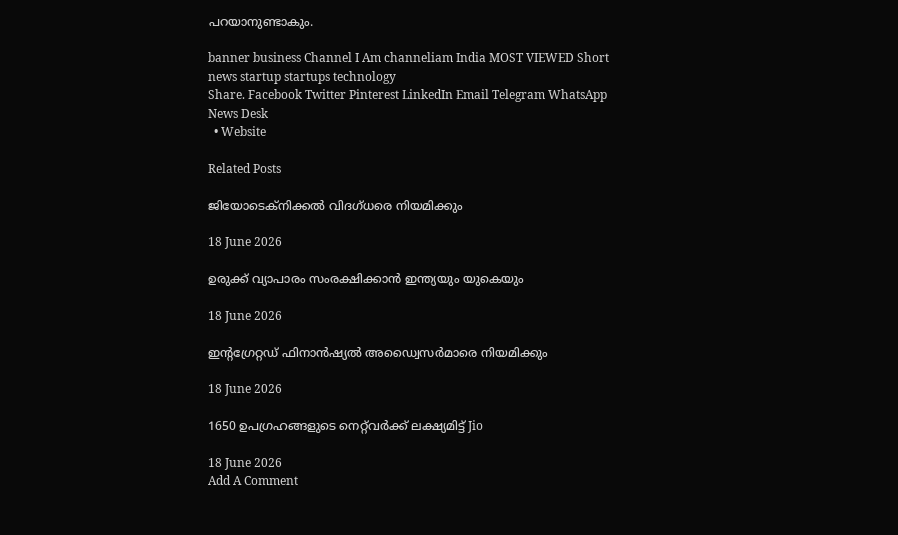പറയാനുണ്ടാകും.

banner business Channel I Am channeliam India MOST VIEWED Short news startup startups technology
Share. Facebook Twitter Pinterest LinkedIn Email Telegram WhatsApp
News Desk
  • Website

Related Posts

ജിയോടെക്നിക്കൽ വിദഗ്ധരെ നിയമിക്കും

18 June 2026

ഉരുക്ക് വ്യാപാരം സംരക്ഷിക്കാൻ ഇന്ത്യയും യുകെയും

18 June 2026

ഇന്റഗ്രേറ്റഡ് ഫിനാൻഷ്യൽ അഡ്വൈസർമാരെ നിയമിക്കും

18 June 2026

1650 ഉപഗ്രഹങ്ങളുടെ നെറ്റ്‌വർക്ക് ലക്ഷ്യമിട്ട് Jio

18 June 2026
Add A Comment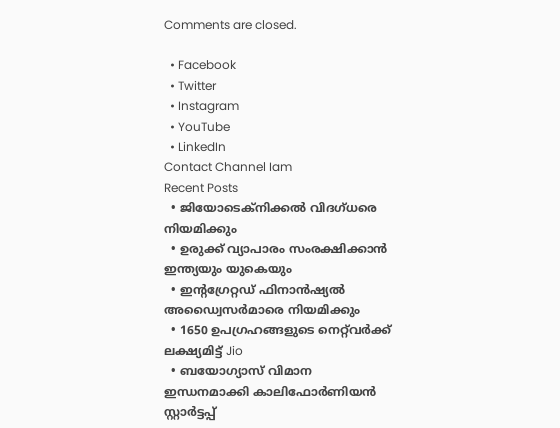Comments are closed.

  • Facebook
  • Twitter
  • Instagram
  • YouTube
  • LinkedIn
Contact Channel Iam
Recent Posts
  • ജിയോടെക്നിക്കൽ വിദഗ്ധരെ നിയമിക്കും
  • ഉരുക്ക് വ്യാപാരം സംരക്ഷിക്കാൻ ഇന്ത്യയും യുകെയും
  • ഇന്റഗ്രേറ്റഡ് ഫിനാൻഷ്യൽ അഡ്വൈസർമാരെ നിയമിക്കും
  • 1650 ഉപഗ്രഹങ്ങളുടെ നെറ്റ്‌വർക്ക് ലക്ഷ്യമിട്ട് Jio
  • ബയോഗ്യാസ് വിമാന ഇന്ധനമാക്കി കാലിഫോർണിയൻ സ്റ്റാർട്ടപ്പ്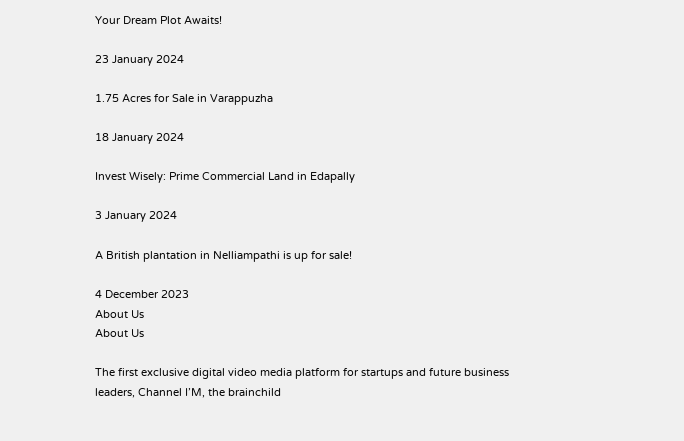Your Dream Plot Awaits!

23 January 2024

1.75 Acres for Sale in Varappuzha

18 January 2024

Invest Wisely: Prime Commercial Land in Edapally

3 January 2024

A British plantation in Nelliampathi is up for sale!

4 December 2023
About Us
About Us

The first exclusive digital video media platform for startups and future business leaders, Channel I’M, the brainchild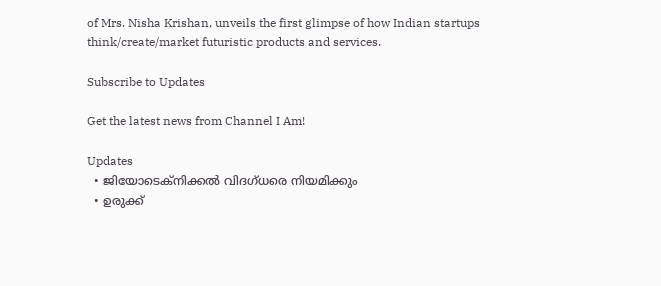of Mrs. Nisha Krishan, unveils the first glimpse of how Indian startups think/create/market futuristic products and services.

Subscribe to Updates

Get the latest news from Channel I Am!

Updates
  • ജിയോടെക്നിക്കൽ വിദഗ്ധരെ നിയമിക്കും
  • ഉരുക്ക്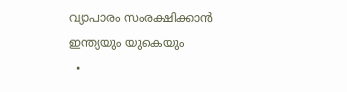വ്യാപാരം സംരക്ഷിക്കാൻ ഇന്ത്യയും യുകെയും
  •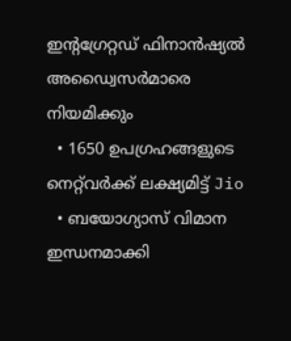ഇന്റഗ്രേറ്റഡ് ഫിനാൻഷ്യൽ അഡ്വൈസർമാരെ നിയമിക്കും
  • 1650 ഉപഗ്രഹങ്ങളുടെ നെറ്റ്‌വർക്ക് ലക്ഷ്യമിട്ട് Jio
  • ബയോഗ്യാസ് വിമാന ഇന്ധനമാക്കി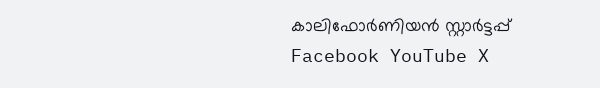കാലിഫോർണിയൻ സ്റ്റാർട്ടപ്പ്
Facebook YouTube X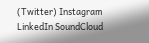(Twitter) Instagram LinkedIn SoundCloud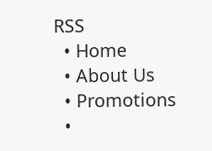RSS
  • Home
  • About Us
  • Promotions
  •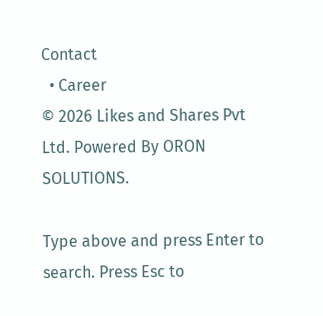Contact
  • Career
© 2026 Likes and Shares Pvt Ltd. Powered By ORON SOLUTIONS.

Type above and press Enter to search. Press Esc to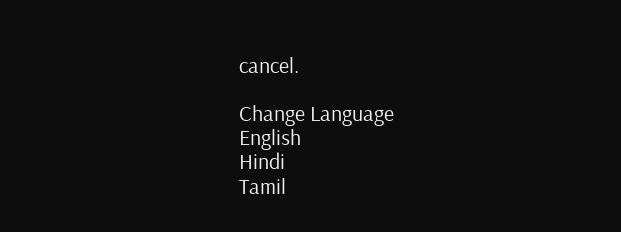cancel.

Change Language
English
Hindi
Tamil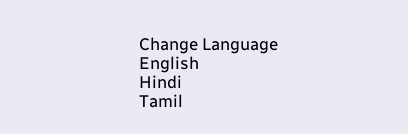Change Language
English
Hindi
Tamil